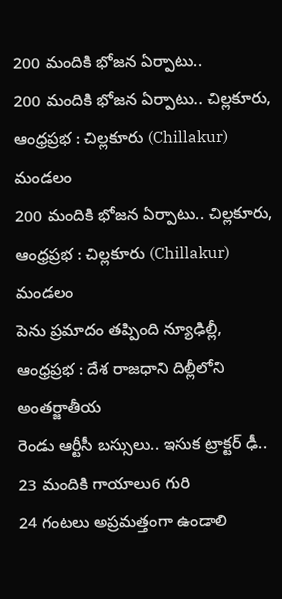200 మందికి భోజన ఏర్పాటు..
200 మందికి భోజన ఏర్పాటు.. చిల్లకూరు, ఆంధ్రప్రభ : చిల్లకూరు (Chillakur) మండలం
200 మందికి భోజన ఏర్పాటు.. చిల్లకూరు, ఆంధ్రప్రభ : చిల్లకూరు (Chillakur) మండలం
పెను ప్రమాదం తప్పింది న్యూఢిల్లీ, ఆంధ్రప్రభ : దేశ రాజధాని దిల్లీలోని అంతర్జాతీయ
రెండు ఆర్టీసీ బస్సులు.. ఇసుక ట్రాక్టర్ ఢీ.. 23 మందికి గాయాలు6 గురి
24 గంటలు అప్రమత్తంగా ఉండాలి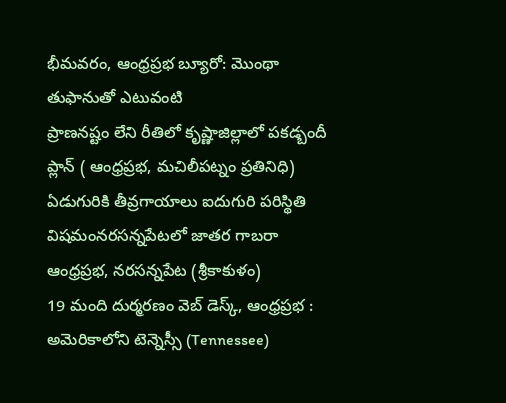భీమవరం, ఆంధ్రప్రభ బ్యూరో: మొంథా తుఫానుతో ఎటువంటి
ప్రాణనష్టం లేని రీతిలో కృష్ణాజిల్లాలో పకడ్బందీ ప్లాన్ ( ఆంధ్రప్రభ, మచిలీపట్నం ప్రతినిధి)
ఏడుగురికి తీవ్రగాయాలు ఐదుగురి పరిస్థితి విషమంనరసన్నపేటలో జాతర గాబరా ఆంధ్రప్రభ, నరసన్నపేట (శ్రీకాకుళం)
19 మంది దుర్మరణం వెబ్ డెస్క్, ఆంధ్రప్రభ : అమెరికాలోని టెన్నెస్సీ (Tennessee)